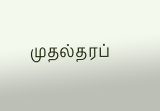முதல்தரப்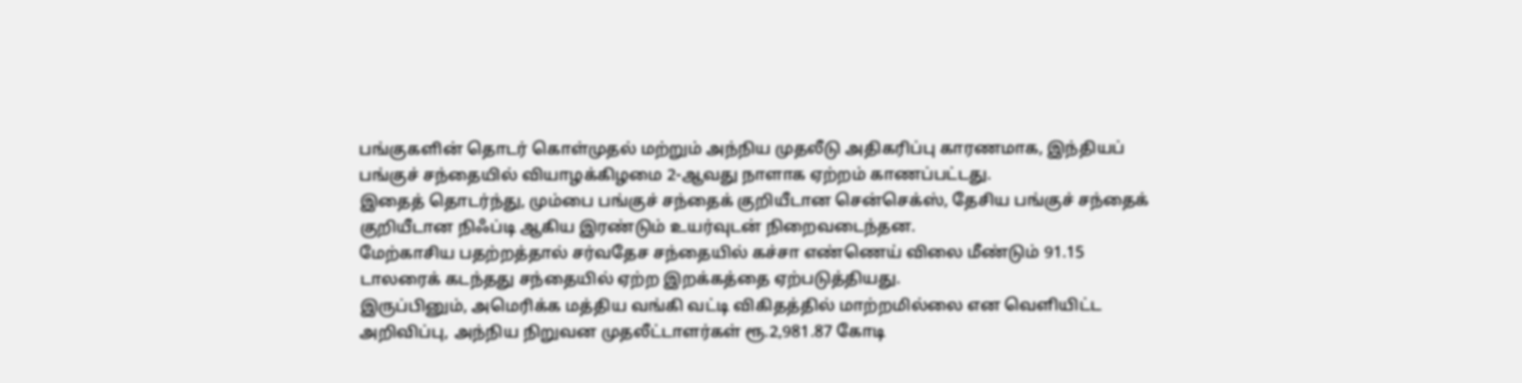பங்குகளின் தொடர் கொள்முதல் மற்றும் அந்நிய முதலீடு அதிகரிப்பு காரணமாக, இந்தியப் பங்குச் சந்தையில் வியாழக்கிழமை 2-ஆவது நாளாக ஏற்றம் காணப்பட்டது.
இதைத் தொடர்ந்து, மும்பை பங்குச் சந்தைக் குறியீடான சென்செக்ஸ், தேசிய பங்குச் சந்தைக் குறியீடான நிஃப்டி ஆகிய இரண்டும் உயர்வுடன் நிறைவடைந்தன.
மேற்காசிய பதற்றத்தால் சர்வதேச சந்தையில் கச்சா எண்ணெய் விலை மீண்டும் 91.15 டாலரைக் கடந்தது சந்தையில் ஏற்ற இறக்கத்தை ஏற்படுத்தியது.
இருப்பினும், அமெரிக்க மத்திய வங்கி வட்டி விகிதத்தில் மாற்றமில்லை என வெளியிட்ட அறிவிப்பு, அந்நிய நிறுவன முதலீட்டாளர்கள் ரூ.2,981.87 கோடி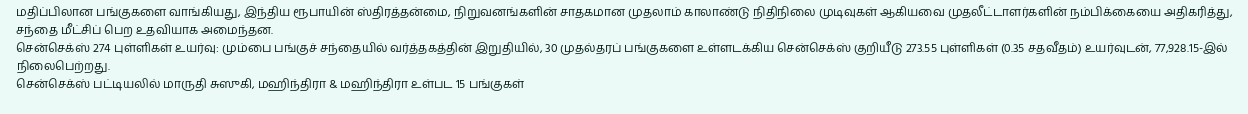மதிப்பிலான பங்குகளை வாங்கியது, இந்திய ரூபாயின் ஸ்திரத்தன்மை, நிறுவனங்களின் சாதகமான முதலாம் காலாண்டு நிதிநிலை முடிவுகள் ஆகியவை முதலீட்டாளர்களின் நம்பிக்கையை அதிகரித்து, சந்தை மீட்சிப் பெற உதவியாக அமைந்தன.
சென்செக்ஸ் 274 புள்ளிகள் உயர்வு: மும்பை பங்குச் சந்தையில் வர்த்தகத்தின் இறுதியில், 30 முதல்தரப் பங்குகளை உள்ளடக்கிய சென்செக்ஸ் குறியீடு 273.55 புள்ளிகள் (0.35 சதவீதம்) உயர்வுடன், 77,928.15-இல் நிலைபெற்றது.
சென்செக்ஸ் பட்டியலில் மாருதி சுஸுகி, மஹிந்திரா & மஹிந்திரா உள்பட 15 பங்குகள்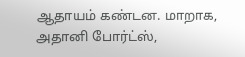ஆதாயம் கண்டன. மாறாக, அதானி போர்ட்ஸ்,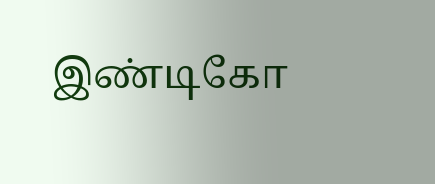இண்டிகோ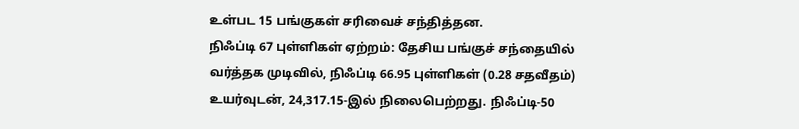உள்பட 15 பங்குகள் சரிவைச் சந்தித்தன.
நிஃப்டி 67 புள்ளிகள் ஏற்றம்: தேசிய பங்குச் சந்தையில் வர்த்தக முடிவில், நிஃப்டி 66.95 புள்ளிகள் (0.28 சதவீதம்) உயர்வுடன், 24,317.15-இல் நிலைபெற்றது. நிஃப்டி-50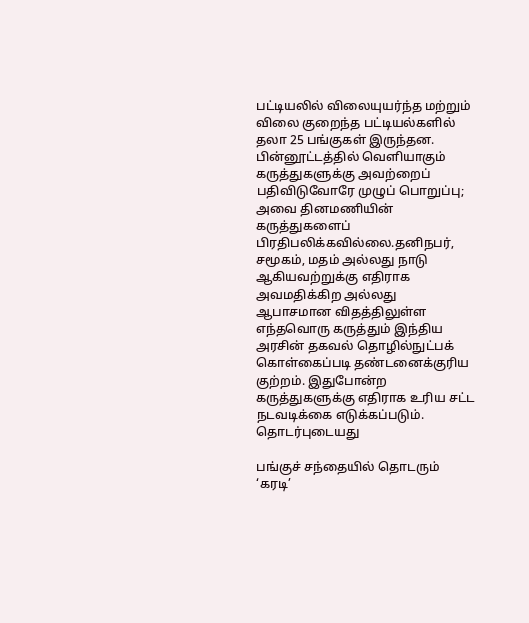பட்டியலில் விலையுயர்ந்த மற்றும் விலை குறைந்த பட்டியல்களில் தலா 25 பங்குகள் இருந்தன.
பின்னூட்டத்தில் வெளியாகும் கருத்துகளுக்கு அவற்றைப் பதிவிடுவோரே முழுப் பொறுப்பு; அவை தினமணியின் கருத்துகளைப் பிரதிபலிக்கவில்லை.தனிநபர், சமூகம், மதம் அல்லது நாடு ஆகியவற்றுக்கு எதிராக அவமதிக்கிற அல்லது ஆபாசமான விதத்திலுள்ள எந்தவொரு கருத்தும் இந்திய அரசின் தகவல் தொழில்நுட்பக் கொள்கைப்படி தண்டனைக்குரிய குற்றம். இதுபோன்ற கருத்துகளுக்கு எதிராக உரிய சட்ட நடவடிக்கை எடுக்கப்படும்.
தொடர்புடையது

பங்குச் சந்தையில் தொடரும் ‘கரடி’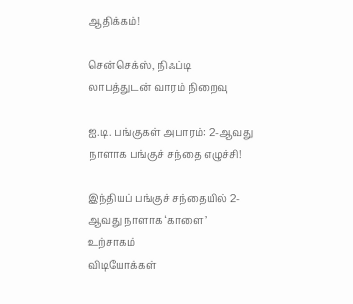ஆதிக்கம்!

சென்செக்ஸ், நிஃப்டி லாபத்துடன் வாரம் நிறைவு

ஐ.டி. பங்குகள் அபாரம்: 2-ஆவது நாளாக பங்குச் சந்தை எழுச்சி!

இந்தியப் பங்குச் சந்தையில் 2-ஆவது நாளாக ‘காளை’ உற்சாகம்
விடியோக்கள்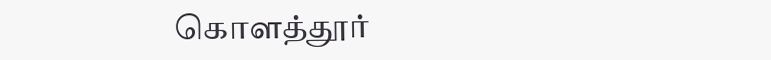கொளத்தூர்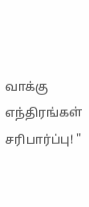வாக்கு எந்திரங்கள் சரிபார்ப்பு! "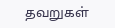தவறுகள்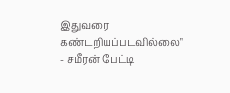இதுவரை கண்டறியப்படவில்லை" - சமீரன் பேட்டி